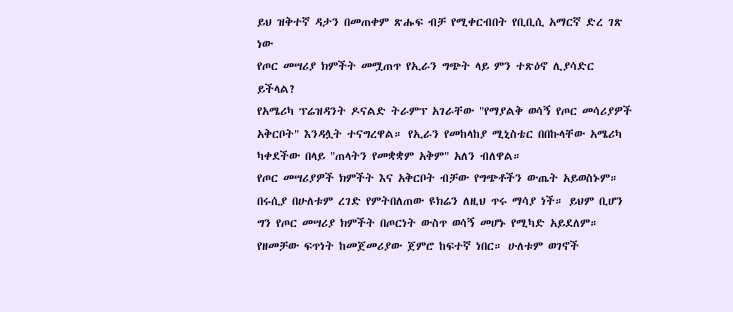ይህ ዝቅተኛ ዳታን በመጠቀም ጽሑፍ ብቻ የሚቀርብበት የቢቢሲ አማርኛ ድረ ገጽ ነው
የጦር መሣሪያ ክምችት መሟጠጥ የኢራን ግጭት ላይ ምን ተጽዕኖ ሊያሳድር ይችላል?
የአሜሪካ ፕሬዝዳንት ዶናልድ ትራምፕ አገራቸው "የማያልቅ ወሳኝ የጦር መሳሪያዎች አቅርቦት" እንዳሏት ተናግረዋል። የኢራን የመከላከያ ሚኒስቴር በበኩላቸው አሜሪካ ካቀደችው በላይ "ጠላትን የመቋቋም አቅም" አለን ብለዋል።
የጦር መሣሪያዎች ክምችት እና አቅርቦት ብቻው የግጭቶችን ውጤት አይወስኑም። በሩሲያ በሁለቱም ረገድ የምትበለጠው ዩክሬን ለዚህ ጥሩ ማሳያ ነች። ይህም ቢሆን ግን የጦር መሣሪያ ክምችት በጦርነት ውስጥ ወሳኝ መሆኑ የሚካድ አይደለም።
የዘመቻው ፍጥነት ከመጀመሪያው ጀምሮ ከፍተኛ ነበር። ሁለቱም ወገኖች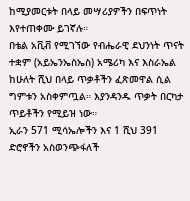ከሚያመርቱት በላይ መሣሪያዎችን በፍጥነት እየተጠቀሙ ይገኛሉ።
በቴል አቪቭ የሚገኘው የብሔራዊ ደህንነት ጥናት ተቋም (አይኤንኤስኤስ) አሜሪካ እና እስራኤል ከሁለት ሺህ በላይ ጥቃቶችን ፈጽመዋል ሲል ግምቱን አስቀምጧል። እያንዳንዱ ጥቃት በርካታ ጥይቶችን የሚይዝ ነው።
ኢራን 571 ሚሳኤሎችን እና 1 ሺህ 391 ድሮኖችን አስወንጭፋለች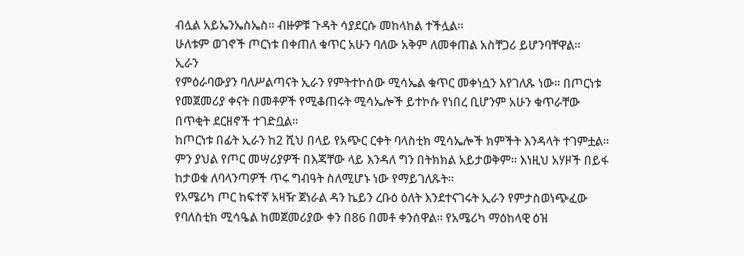ብሏል አይኤንኤስኤስ። ብዙዎቹ ጉዳት ሳያደርሱ መከላከል ተችሏል።
ሁለቱም ወገኖች ጦርነቱ በቀጠለ ቁጥር አሁን ባለው አቅም ለመቀጠል አስቸጋሪ ይሆንባቸዋል።
ኢራን
የምዕራባውያን ባለሥልጣናት ኢራን የምትተኮሰው ሚሳኤል ቁጥር መቀነሷን እየገለጹ ነው። በጦርነቱ የመጀመሪያ ቀናት በመቶዎች የሚቆጠሩት ሚሳኤሎች ይተኮሱ የነበረ ቢሆንም አሁን ቁጥራቸው በጥቂት ደርዘኖች ተገድቧል።
ከጦርነቱ በፊት ኢራን ከ2 ሺህ በላይ የአጭር ርቀት ባላስቲክ ሚሳኤሎች ክምችት እንዳላት ተገምቷል። ምን ያህል የጦር መሣሪያዎች በእጃቸው ላይ እንዳለ ግን በትክክል አይታወቅም። እነዚህ አሃዞች በይፋ ከታወቁ ለባላንጣዎች ጥሩ ግብዓት ስለሚሆኑ ነው የማይገለጹት።
የአሜሪካ ጦር ከፍተኛ አዛዥ ጀነራል ዳን ኬይን ረቡዕ ዕለት እንደተናገሩት ኢራን የምታስወነጭፈው የባለስቲክ ሚሳዔል ከመጀመሪያው ቀን በ86 በመቶ ቀንሰዋል። የአሜሪካ ማዕከላዊ ዕዝ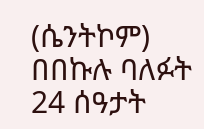(ሴንትኮም) በበኩሉ ባለፉት 24 ሰዓታት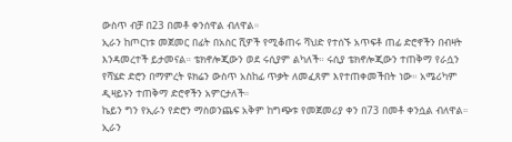ውስጥ ብቻ በ23 በመቶ ቀንሰዋል ብለዋል።
ኢራን ከጦርነቱ መጀመር በፊት በአስር ሺዎች የሚቆጠሩ ሻህድ የተሰኙ አጥፍቶ ጠፊ ድሮኖችን በብዛት እንዳመረተች ይታመናል። ቴክኖሎጂውን ወደ ሩሲያም ልካለች። ሩሲያ ቴክኖሎጂውን ተጠቅማ የራሷን የሻሄድ ድሮን በማምረት ዩክሬን ውስጥ አስከፊ ጥቃት ለመፈጸም እየተጠቀመችበት ነው። አሜሪካም ዲዛይኑን ተጠቅማ ድሮኖችን አምርታለች።
ኬይን ግን የኢራን የድሮን ማስወንጨፍ አቅም ከግጭቱ የመጀመሪያ ቀን በ73 በመቶ ቀንሷል ብለዋል። ኢራን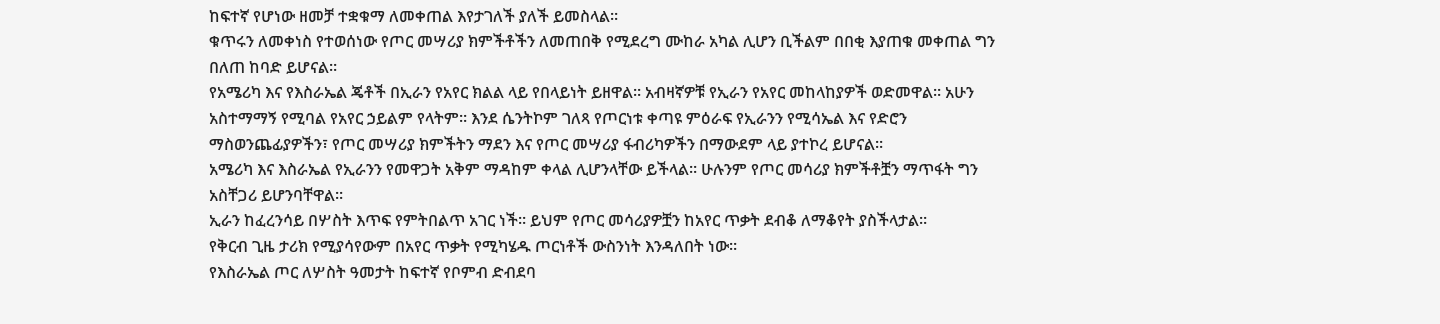ከፍተኛ የሆነው ዘመቻ ተቋቁማ ለመቀጠል እየታገለች ያለች ይመስላል።
ቁጥሩን ለመቀነስ የተወሰነው የጦር መሣሪያ ክምችቶችን ለመጠበቅ የሚደረግ ሙከራ አካል ሊሆን ቢችልም በበቂ እያጠቁ መቀጠል ግን በለጠ ከባድ ይሆናል።
የአሜሪካ እና የእስራኤል ጄቶች በኢራን የአየር ክልል ላይ የበላይነት ይዘዋል። አብዛኛዎቹ የኢራን የአየር መከላከያዎች ወድመዋል። አሁን አስተማማኝ የሚባል የአየር ኃይልም የላትም። እንደ ሴንትኮም ገለጻ የጦርነቱ ቀጣዩ ምዕራፍ የኢራንን የሚሳኤል እና የድሮን ማስወንጨፊያዎችን፣ የጦር መሣሪያ ክምችትን ማደን እና የጦር መሣሪያ ፋብሪካዎችን በማውደም ላይ ያተኮረ ይሆናል።
አሜሪካ እና እስራኤል የኢራንን የመዋጋት አቅም ማዳከም ቀላል ሊሆንላቸው ይችላል። ሁሉንም የጦር መሳሪያ ክምችቶቿን ማጥፋት ግን አስቸጋሪ ይሆንባቸዋል።
ኢራን ከፈረንሳይ በሦስት እጥፍ የምትበልጥ አገር ነች። ይህም የጦር መሳሪያዎቿን ከአየር ጥቃት ደብቆ ለማቆየት ያስችላታል።
የቅርብ ጊዜ ታሪክ የሚያሳየውም በአየር ጥቃት የሚካሄዱ ጦርነቶች ውስንነት እንዳለበት ነው።
የእስራኤል ጦር ለሦስት ዓመታት ከፍተኛ የቦምብ ድብደባ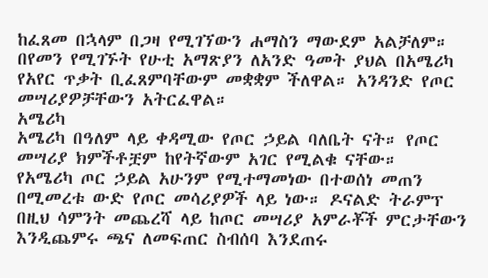ከፈጸመ በኋላም በጋዛ የሚገኘውን ሐማስን ማውደም አልቻለም። በየመን የሚገኙት የሁቲ አማጽያን ለአንድ ዓመት ያህል በአሜሪካ የአየር ጥቃት ቢፈጸምባቸውም መቋቋም ችለዋል። አንዳንድ የጦር መሣሪያዎቻቸውን አትርፈዋል።
አሜሪካ
አሜሪካ በዓለም ላይ ቀዳሚው የጦር ኃይል ባለቤት ናት። የጦር መሣሪያ ክምችቶቿም ከየትኛውም አገር የሚልቁ ናቸው።
የአሜሪካ ጦር ኃይል አሁንም የሚተማመነው በተወሰነ መጠን በሚመረቱ ውድ የጦር መሳሪያዎች ላይ ነው። ዶናልድ ትራምፕ በዚህ ሳምንት መጨረሻ ላይ ከጦር መሣሪያ አምራቾች ምርታቸውን እንዲጨምሩ ጫና ለመፍጠር ስብሰባ እንደጠሩ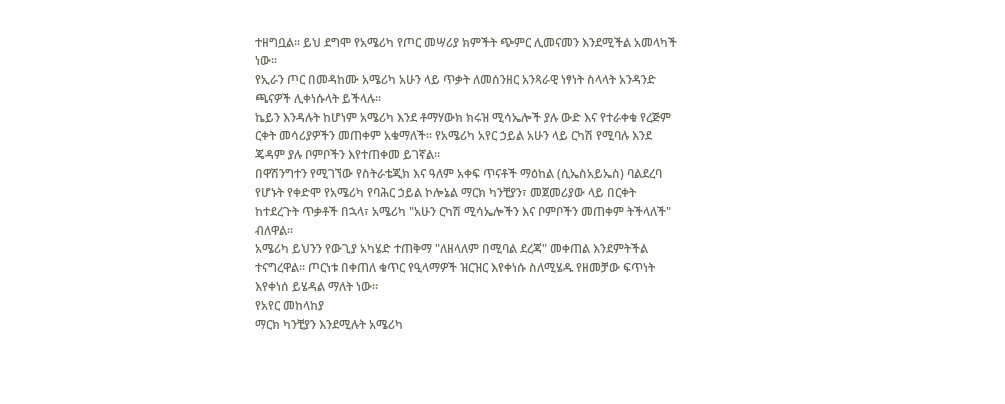ተዘግቧል። ይህ ደግሞ የአሜሪካ የጦር መሣሪያ ክምችት ጭምር ሊመናመን እንደሚችል አመላካች ነው።
የኢራን ጦር በመዳከሙ አሜሪካ አሁን ላይ ጥቃት ለመሰንዘር አንጻራዊ ነፃነት ስላላት አንዳንድ ጫናዎች ሊቀነሱላት ይችላሉ።
ኬይን እንዳሉት ከሆነም አሜሪካ እንደ ቶማሃውክ ክሩዝ ሚሳኤሎች ያሉ ውድ እና የተራቀቁ የረጅም ርቀት መሳሪያዎችን መጠቀም አቁማለች። የአሜሪካ አየር ኃይል አሁን ላይ ርካሽ የሚባሉ እንደ ጄዳም ያሉ ቦምቦችን እየተጠቀመ ይገኛል።
በዋሽንግተን የሚገኘው የስትራቴጂክ እና ዓለም አቀፍ ጥናቶች ማዕከል (ሲኤስአይኤስ) ባልደረባ የሆኑት የቀድሞ የአሜሪካ የባሕር ኃይል ኮሎኔል ማርክ ካንቺያን፣ መጀመሪያው ላይ በርቀት ከተደረጉት ጥቃቶች በኋላ፣ አሜሪካ "አሁን ርካሽ ሚሳኤሎችን እና ቦምቦችን መጠቀም ትችላለች" ብለዋል።
አሜሪካ ይህንን የውጊያ አካሄድ ተጠቅማ "ለዘላለም በሚባል ደረጃ" መቀጠል እንደምትችል ተናግረዋል። ጦርነቱ በቀጠለ ቁጥር የዒላማዎች ዝርዝር እየቀነሱ ስለሚሄዱ የዘመቻው ፍጥነት እየቀነሰ ይሄዳል ማለት ነው።
የአየር መከላከያ
ማርክ ካንቺያን እንደሚሉት አሜሪካ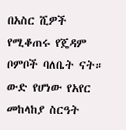በአስር ሺዎች የሚቆጠሩ የጄዳም ቦምቦች ባለቤት ናት። ውድ የሆነው የአየር መከላከያ ስርዓት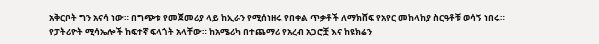አቅርቦት ግን አናሳ ነው። በግጭቱ የመጀመሪያ ላይ ከኢራን የሚሰነዘሩ የበቀል ጥቃቶች ለማክሸፍ የአየር መከላከያ ስርዓቶቹ ወሳኝ ነበሩ።
የፓትሪዮት ሚሳኤሎች ከፍተኛ ፍላጎት አላቸው። ከአሜሪካ በተጨማሪ የአረብ አጋሮቿ እና ከዩክሬን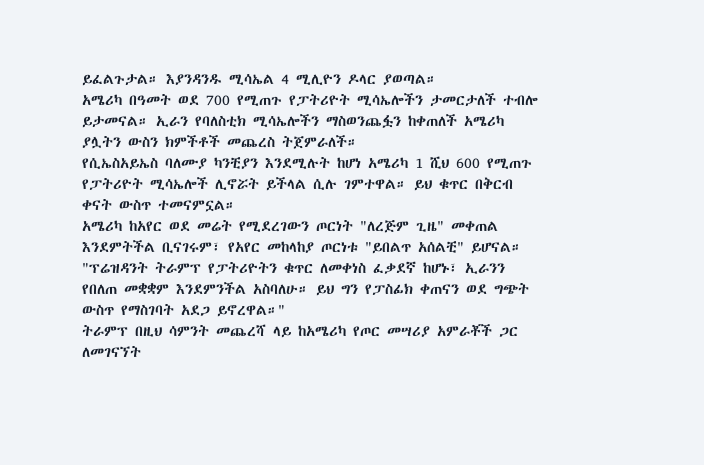ይፈልጉታል። እያንዳንዱ ሚሳኤል 4 ሚሊዮን ዶላር ያወጣል።
አሜሪካ በዓመት ወደ 700 የሚጠጉ የፓትሪዮት ሚሳኤሎችን ታመርታለች ተብሎ ይታመናል። ኢራን የባለስቲክ ሚሳኤሎችን ማስወንጨፏን ከቀጠለች አሜሪካ ያሏትን ውስን ክምችቶች መጨረስ ትጀምራለች።
የሲኤስአይኤስ ባለሙያ ካንቺያን እንደሚሉት ከሆነ አሜሪካ 1 ሺህ 600 የሚጠጉ የፓትሪዮት ሚሳኤሎች ሊኖሯት ይችላል ሲሉ ገምተዋል። ይህ ቁጥር በቅርብ ቀናት ውስጥ ተመናምኗል።
አሜሪካ ከአየር ወደ መሬት የሚደረገውን ጦርነት "ለረጅም ጊዜ" መቀጠል እንደምትችል ቢናገሩም፣ የአየር መከላከያ ጦርነቱ "ይበልጥ አሰልቺ" ይሆናል።
"ፕሬዝዳንት ትራምፕ የፓትሪዮትን ቁጥር ለመቀነስ ፈቃደኛ ከሆኑ፣ ኢራንን የበለጠ መቋቋም እንደምንችል አስባለሁ። ይህ ግን የፓስፊክ ቀጠናን ወደ ግጭት ውስጥ የማስገባት አደጋ ይኖረዋል።"
ትራምፕ በዚህ ሳምንት መጨረሻ ላይ ከአሜሪካ የጦር መሣሪያ አምራቾች ጋር ለመገናኘት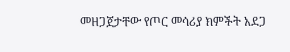መዘጋጀታቸው የጦር መሳሪያ ክምችት አደጋ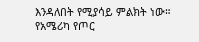እንዳለበት የሚያሳይ ምልክት ነው። የአሜሪካ የጦር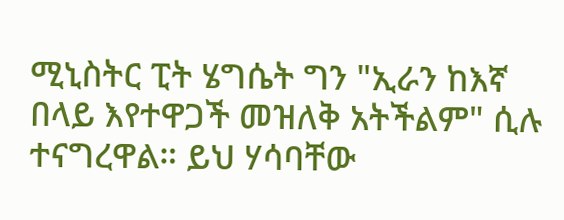ሚኒስትር ፒት ሄግሴት ግን "ኢራን ከእኛ በላይ እየተዋጋች መዝለቅ አትችልም" ሲሉ ተናግረዋል። ይህ ሃሳባቸው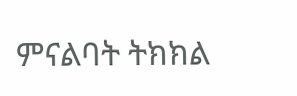ምናልባት ትክክል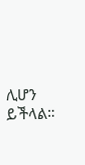ሊሆን ይችላል።